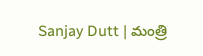Sanjay Dutt | మంత్రి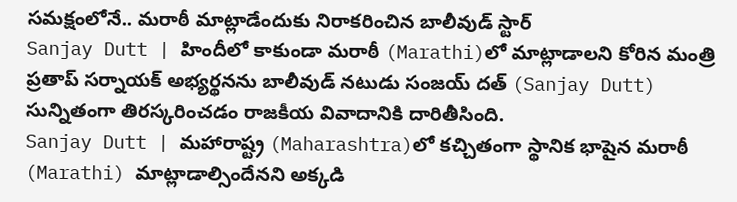సమక్షంలోనే.. మరాఠీ మాట్లాడేందుకు నిరాకరించిన బాలీవుడ్ స్టార్
Sanjay Dutt | హిందీలో కాకుండా మరాఠీ (Marathi)లో మాట్లాడాలని కోరిన మంత్రి ప్రతాప్ సర్నాయక్ అభ్యర్థనను బాలీవుడ్ నటుడు సంజయ్ దత్ (Sanjay Dutt) సున్నితంగా తిరస్కరించడం రాజకీయ వివాదానికి దారితీసింది.
Sanjay Dutt | మహారాష్ట్ర (Maharashtra)లో కచ్చితంగా స్థానిక భాషైన మరాఠీ (Marathi) మాట్లాడాల్సిందేనని అక్కడి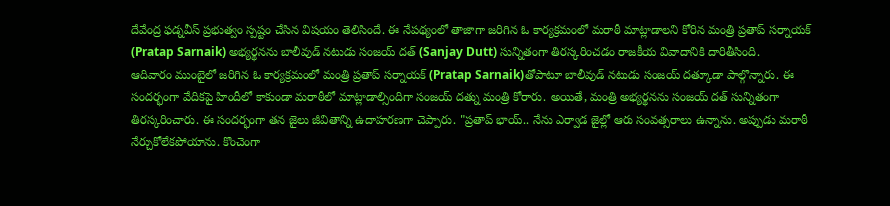దేవేంద్ర ఫడ్నవీస్ ప్రభుత్వం స్పష్టం చేసిన విషయం తెలిసిందే. ఈ నేపథ్యంలో తాజాగా జరిగిన ఓ కార్యక్రమంలో మరాఠీ మాట్లాడాలని కోరిన మంత్రి ప్రతాప్ సర్నాయక్ (Pratap Sarnaik) అభ్యర్థనను బాలీవుడ్ నటుడు సంజయ్ దత్ (Sanjay Dutt) సున్నితంగా తిరస్కరించడం రాజకీయ వివాదానికి దారితీసింది.
ఆదివారం ముంబైలో జరిగిన ఓ కార్యక్రమంలో మంత్రి ప్రతాప్ సర్నాయక్ (Pratap Sarnaik)తోపాటూ బాలీవుడ్ నటుడు సంజయ్ దత్కూడా పాల్గొన్నారు. ఈ సందర్భంగా వేదికపై హిందీలో కాకుండా మరాఠీలో మాట్లాడాల్సిందిగా సంజయ్ దత్ను మంత్రి కోరారు. అయితే, మంత్రి అభ్యర్థనను సంజయ్ దత్ సున్నితంగా తిరస్కరించారు. ఈ సందర్భంగా తన జైలు జీవితాన్ని ఉదాహరణగా చెప్పారు. "ప్రతాప్ భాయ్.. నేను ఎర్వాడ జైల్లో ఆరు సంవత్సరాలు ఉన్నాను. అప్పుడు మరాఠీ నేర్చుకోలేకపోయాను. కొంచెంగా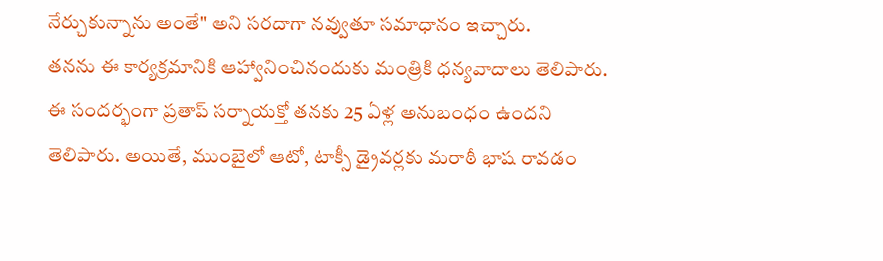నేర్చుకున్నాను అంతే" అని సరదాగా నవ్వుతూ సమాధానం ఇచ్చారు.
తనను ఈ కార్యక్రమానికి ఆహ్వానించినందుకు మంత్రికి ధన్యవాదాలు తెలిపారు. ఈ సందర్భంగా ప్రతాప్ సర్నాయక్తో తనకు 25 ఏళ్ల అనుబంధం ఉందని తెలిపారు. అయితే, ముంబైలో ఆటో, టాక్సీ డ్రైవర్లకు మరాఠీ భాష రావడం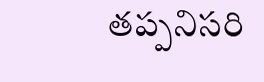తప్పనిసరి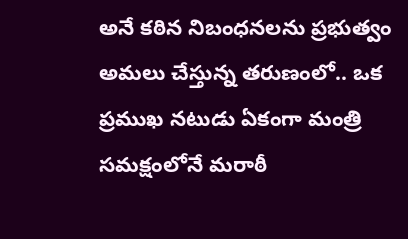అనే కఠిన నిబంధనలను ప్రభుత్వం అమలు చేస్తున్న తరుణంలో.. ఒక ప్రముఖ నటుడు ఏకంగా మంత్రి సమక్షంలోనే మరాఠీ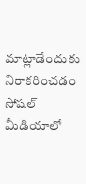మాట్లాడేందుకు నిరాకరించడం సోషల్ మీడియాలో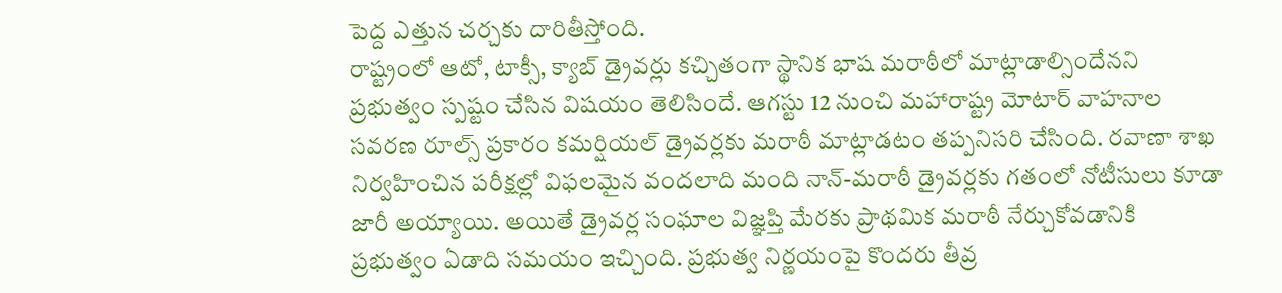పెద్ద ఎత్తున చర్చకు దారితీస్తోంది.
రాష్ట్రంలో ఆటో, టాక్సీ, క్యాబ్ డ్రైవర్లు కచ్చితంగా స్థానిక భాష మరాఠీలో మాట్లాడాల్సిందేనని ప్రభుత్వం స్పష్టం చేసిన విషయం తెలిసిందే. ఆగస్టు 12 నుంచి మహారాష్ట్ర మోటార్ వాహనాల సవరణ రూల్స్ ప్రకారం కమర్షియల్ డ్రైవర్లకు మరాఠీ మాట్లాడటం తప్పనిసరి చేసింది. రవాణా శాఖ నిర్వహించిన పరీక్షల్లో విఫలమైన వందలాది మంది నాన్-మరాఠీ డ్రైవర్లకు గతంలో నోటీసులు కూడా జారీ అయ్యాయి. అయితే డ్రైవర్ల సంఘాల విజ్ఞప్తి మేరకు ప్రాథమిక మరాఠీ నేర్చుకోవడానికి ప్రభుత్వం ఏడాది సమయం ఇచ్చింది. ప్రభుత్వ నిర్ణయంపై కొందరు తీవ్ర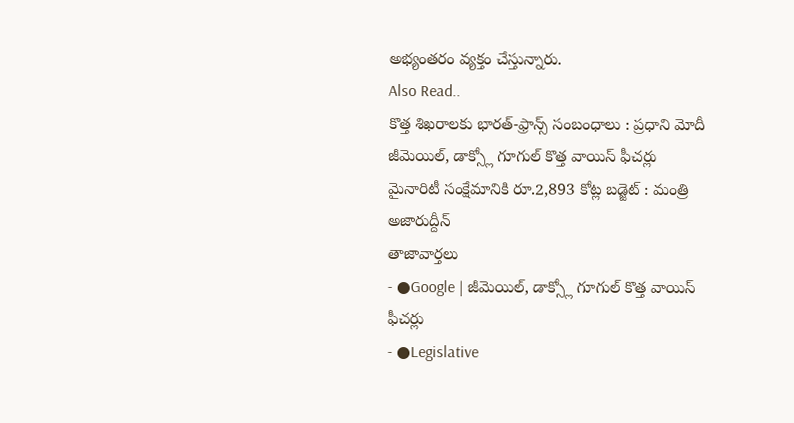అభ్యంతరం వ్యక్తం చేస్తున్నారు.
Also Read..
కొత్త శిఖరాలకు భారత్-ఫ్రాన్స్ సంబంధాలు : ప్రధాని మోదీ
జీమెయిల్, డాక్స్లో గూగుల్ కొత్త వాయిస్ ఫీచర్లు
మైనారిటీ సంక్షేమానికి రూ.2,893 కోట్ల బడ్జెట్ : మంత్రి అజారుద్దీన్
తాజావార్తలు
- ●Google | జీమెయిల్, డాక్స్లో గూగుల్ కొత్త వాయిస్ ఫీచర్లు
- ●Legislative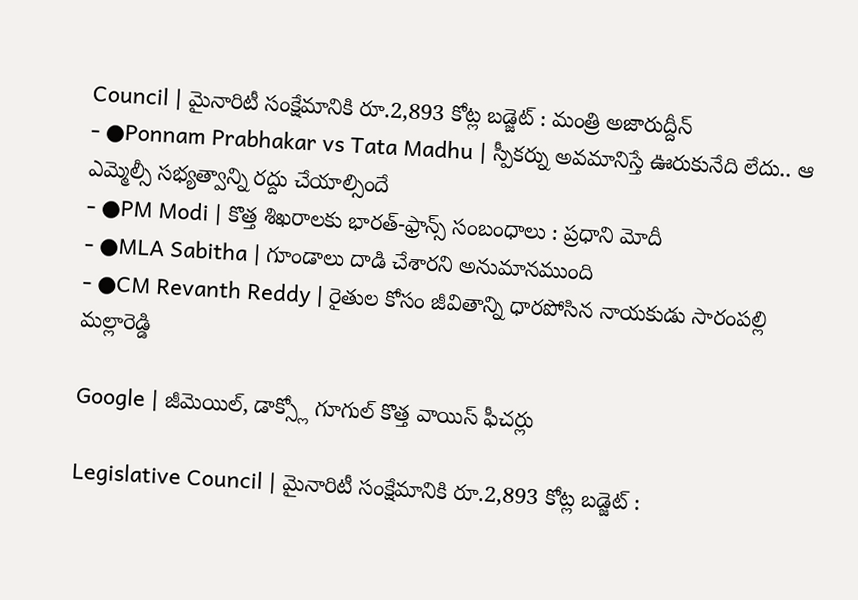Council | మైనారిటీ సంక్షేమానికి రూ.2,893 కోట్ల బడ్జెట్ : మంత్రి అజారుద్దీన్
- ●Ponnam Prabhakar vs Tata Madhu | స్పీకర్ను అవమానిస్తే ఊరుకునేది లేదు.. ఆ ఎమ్మెల్సీ సభ్యత్వాన్ని రద్దు చేయాల్సిందే
- ●PM Modi | కొత్త శిఖరాలకు భారత్-ఫ్రాన్స్ సంబంధాలు : ప్రధాని మోదీ
- ●MLA Sabitha | గూండాలు దాడి చేశారని అనుమానముంది
- ●CM Revanth Reddy | రైతుల కోసం జీవితాన్ని ధారపోసిన నాయకుడు సారంపల్లి మల్లారెడ్డి

Google | జీమెయిల్, డాక్స్లో గూగుల్ కొత్త వాయిస్ ఫీచర్లు

Legislative Council | మైనారిటీ సంక్షేమానికి రూ.2,893 కోట్ల బడ్జెట్ :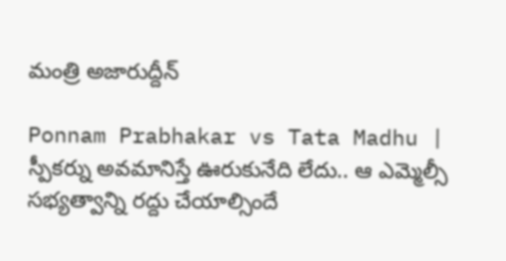మంత్రి అజారుద్దీన్

Ponnam Prabhakar vs Tata Madhu | స్పీకర్ను అవమానిస్తే ఊరుకునేది లేదు.. ఆ ఎమ్మెల్సీ సభ్యత్వాన్ని రద్దు చేయాల్సిందే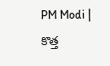PM Modi | కొత్త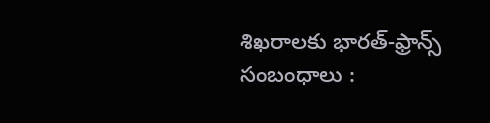శిఖరాలకు భారత్-ఫ్రాన్స్ సంబంధాలు :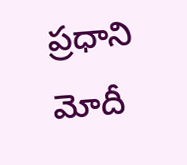ప్రధాని మోదీ